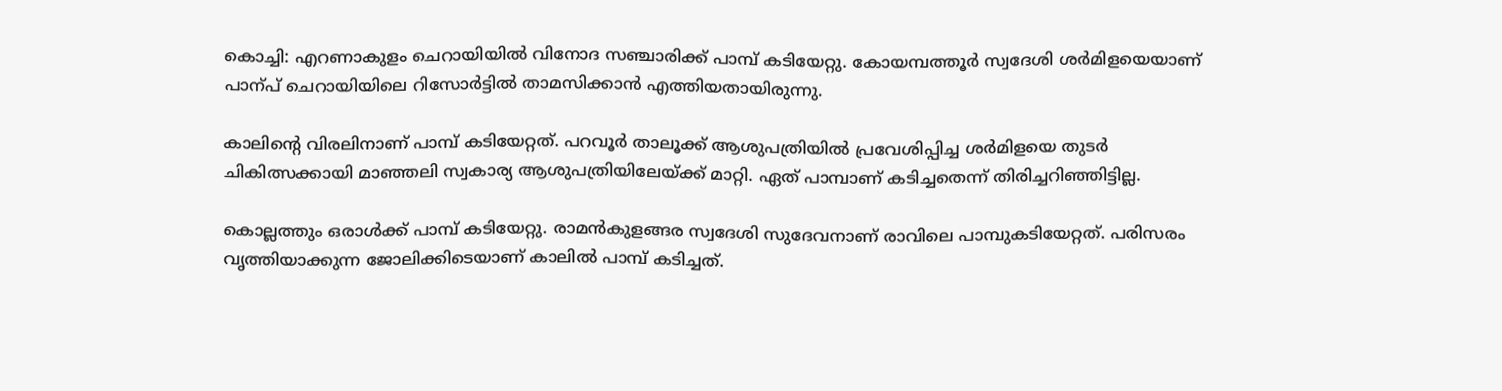കൊച്ചി: എറണാകുളം ചെറായിയിൽ വിനോദ സഞ്ചാരിക്ക് പാമ്പ് കടിയേറ്റു. കോയമ്പത്തൂർ സ്വദേശി ശർമിളയെയാണ് പാന്പ് ചെറായിയിലെ റിസോർട്ടിൽ താമസിക്കാൻ എത്തിയതായിരുന്നു.

കാലിന്‍റെ വിരലിനാണ് പാമ്പ് കടിയേറ്റത്. പറവൂർ താലൂക്ക് ആശുപത്രിയിൽ പ്രവേശിപ്പിച്ച ശർമിളയെ തുടർ ചികിത്സക്കായി മാഞ്ഞലി സ്വകാര്യ ആശുപത്രിയിലേയ്ക്ക് മാറ്റി. ഏത് പാമ്പാണ് കടിച്ചതെന്ന് തിരിച്ചറിഞ്ഞിട്ടില്ല.

കൊല്ലത്തും ഒരാൾക്ക് പാമ്പ് കടിയേറ്റു. രാമൻകുളങ്ങര സ്വദേശി സുദേവനാണ് രാവിലെ പാമ്പുകടിയേറ്റത്. പരിസരം വൃത്തിയാക്കുന്ന ജോലിക്കിടെയാണ് കാലിൽ പാമ്പ് കടിച്ചത്.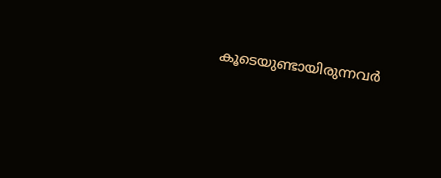കൂടെയുണ്ടായിരുന്നവർ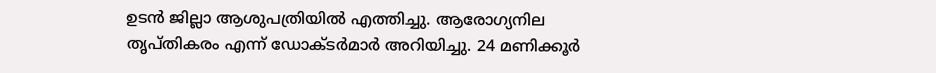ഉടൻ ജില്ലാ ആശുപത്രിയിൽ എത്തിച്ചു. ആരോഗ്യനില തൃപ്തികരം എന്ന് ഡോക്ടർമാർ അറിയിച്ചു. 24 മണിക്കൂർ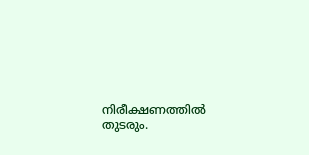നിരീക്ഷണത്തിൽ തുടരും.